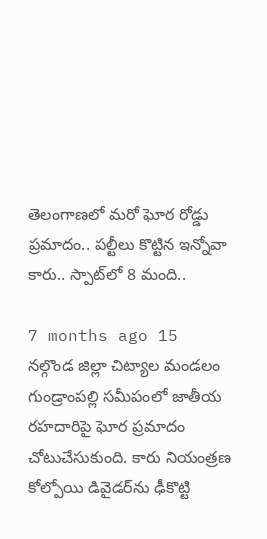తెలంగాణలో మరో ఘోర రోడ్డు ప్రమాదం.. పల్టీలు కొట్టిన ఇన్నోవా కారు.. స్పాట్‌లో 8 మంది..

7 months ago 15
నల్గొండ జిల్లా చిట్యాల మండలం గుండ్రాంపల్లి సమీపంలో జాతీయ రహదారిపై ఘోర ప్రమాదం చోటుచేసుకుంది. కారు నియంత్రణ కోల్పోయి డివైడర్‌ను ఢీకొట్టి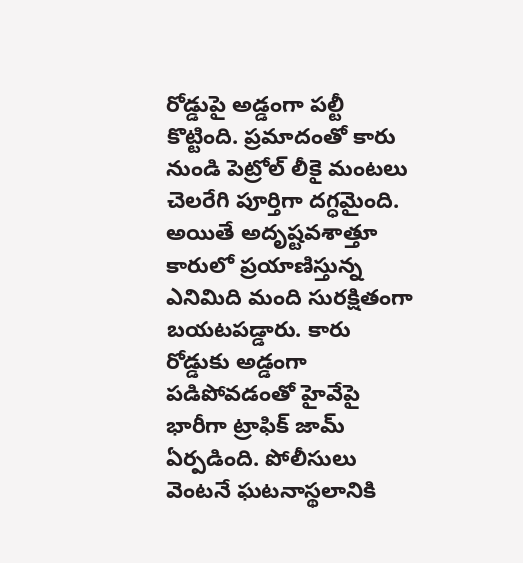రోడ్డుపై అడ్డంగా పల్టీ కొట్టింది. ప్రమాదంతో కారు నుండి పెట్రోల్ లీకై మంటలు చెలరేగి పూర్తిగా దగ్ధమైంది. అయితే అదృష్టవశాత్తూ కారులో ప్రయాణిస్తున్న ఎనిమిది మంది సురక్షితంగా బయటపడ్డారు. కారు రోడ్డుకు అడ్డంగా పడిపోవడంతో హైవేపై భారీగా ట్రాఫిక్ జామ్ ఏర్పడింది. పోలీసులు వెంటనే ఘటనాస్థలానికి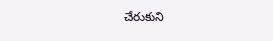చేరుకుని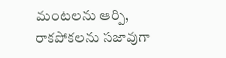మంటలను ఆర్పి, రాకపోకలను సజావుగా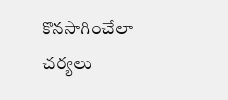కొనసాగించేలా చర్యలు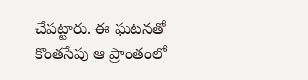చేపట్టారు. ఈ ఘటనతో కొంతసేపు ఆ ప్రాంతంలో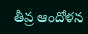తీవ్ర ఆందోళన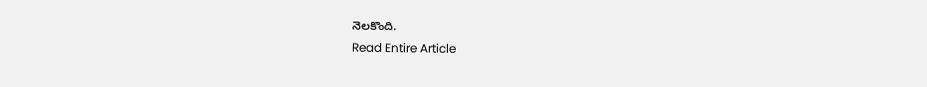నెలకొంది.
Read Entire Article